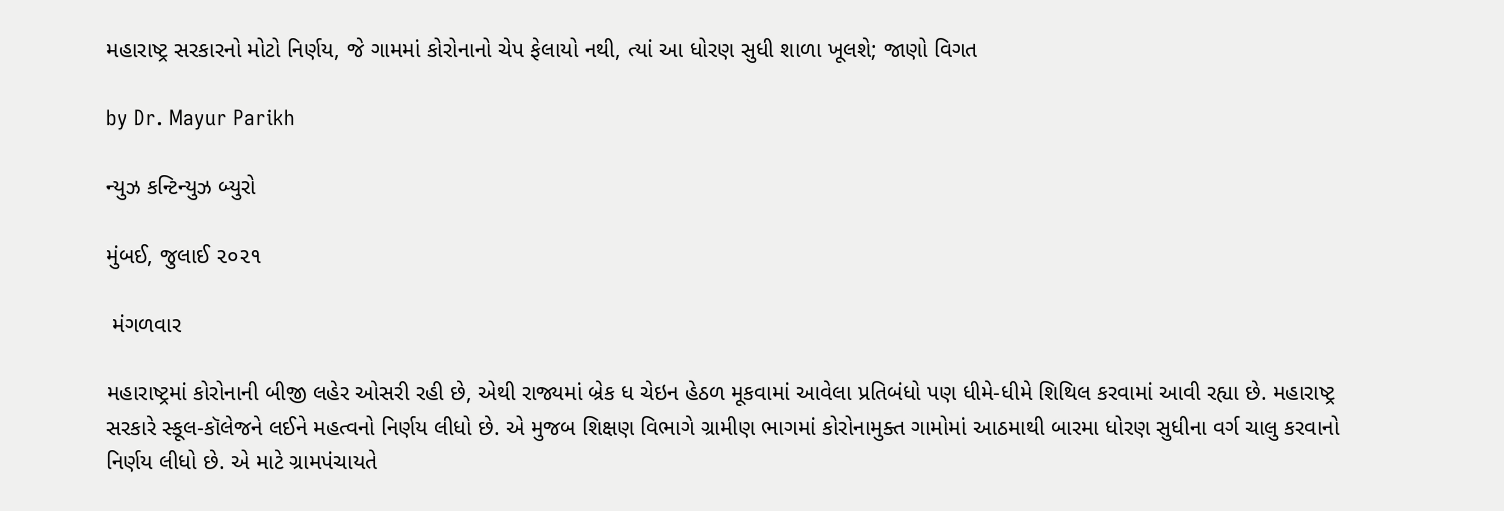મહારાષ્ટ્ર સરકારનો મોટો નિર્ણય, જે ગામમાં કોરોનાનો ચેપ ફેલાયો નથી, ત્યાં આ ધોરણ સુધી શાળા ખૂલશે; જાણો વિગત

by Dr. Mayur Parikh

ન્યુઝ કન્ટિન્યુઝ બ્યુરો

મુંબઈ, જુલાઈ ૨૦૨૧

 મંગળવાર

મહારાષ્ટ્રમાં કોરોનાની બીજી લહેર ઓસરી રહી છે, એથી રાજ્યમાં બ્રેક ધ ચેઇન હેઠળ મૂકવામાં આવેલા પ્રતિબંધો પણ ધીમે-ધીમે શિથિલ કરવામાં આવી રહ્યા છે. મહારાષ્ટ્ર સરકારે સ્કૂલ-કૉલેજને લઈને મહત્વનો નિર્ણય લીધો છે. એ મુજબ શિક્ષણ વિભાગે ગ્રામીણ ભાગમાં કોરોનામુક્ત ગામોમાં આઠમાથી બારમા ધોરણ સુધીના વર્ગ ચાલુ કરવાનો નિર્ણય લીધો છે. એ માટે ગ્રામપંચાયતે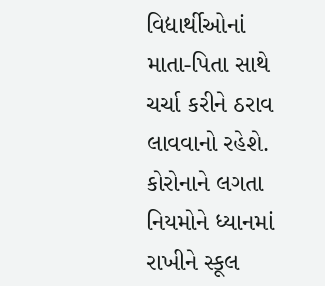વિદ્યાર્થીઓનાં માતા-પિતા સાથે ચર્ચા કરીને ઠરાવ લાવવાનો રહેશે. કોરોનાને લગતા નિયમોને ધ્યાનમાં રાખીને સ્કૂલ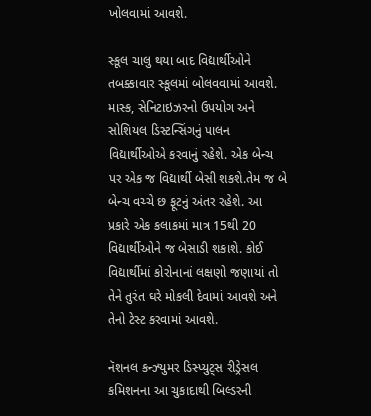ખોલવામાં આવશે.

સ્કૂલ ચાલુ થયા બાદ વિદ્યાર્થીઓને તબક્કાવાર સ્કૂલમાં બોલવવામાં આવશે. માસ્ક, સેનિટાઇઝરનો ઉપયોગ અને સોશિયલ ડિસ્ટન્સિંગનું પાલન વિદ્યાર્થીઓએ કરવાનું રહેશે. એક બેન્ચ પર એક જ વિદ્યાર્થી બેસી શકશે.તેમ જ બે બેન્ચ વચ્ચે છ ફૂટનું અંતર રહેશે. આ પ્રકારે એક કલાકમાં માત્ર 15થી 20 વિદ્યાર્થીઓને જ બેસાડી શકાશે. કોઈ વિદ્યાર્થીમાં કોરોનાનાં લક્ષણો જણાયાં તો તેને તુરંત ઘરે મોકલી દેવામાં આવશે અને તેનો ટેસ્ટ કરવામાં આવશે.

નૅશનલ કન્ઝ્યુમર ડિસ્પ્યુટ્સ રીડ્રેસલ કમિશનના આ ચુકાદાથી બિલ્ડરની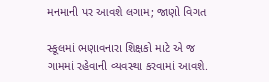મનમાની પર આવશે લગામ; જાણો વિગત

સ્કૂલમાં ભણાવનારા શિક્ષકો માટે એ જ ગામમાં રહેવાની વ્યવસ્થા કરવામાં આવશે.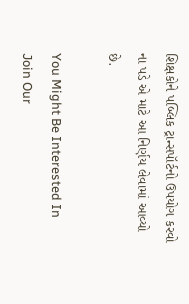શિક્ષકોને પબ્લિક ટ્રાન્સપૉર્ટનો ઉપયોગ કરવો ના પડે એ માટે આ નિર્ણય લેવામાં આવ્યો છે.

You Might Be Interested In
Join Our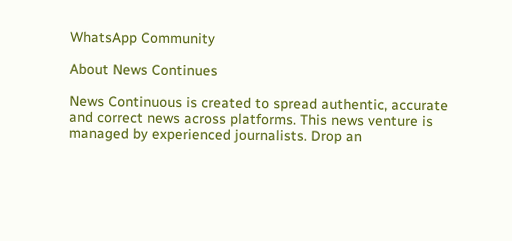WhatsApp Community

About News Continues

News Continuous is created to spread authentic, accurate and correct news across platforms. This news venture is managed by experienced journalists. Drop an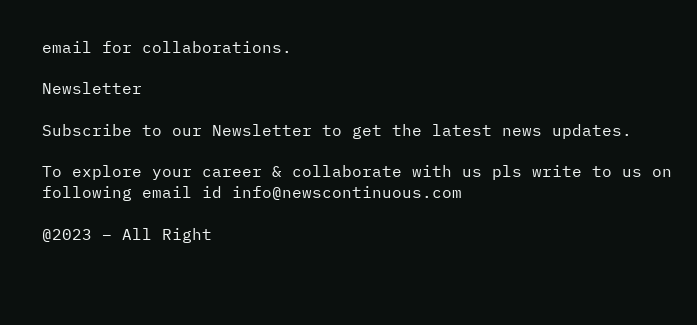email for collaborations.

Newsletter

Subscribe to our Newsletter to get the latest news updates.

To explore your career & collaborate with us pls write to us on following email id info@newscontinuous.com

@2023 – All Right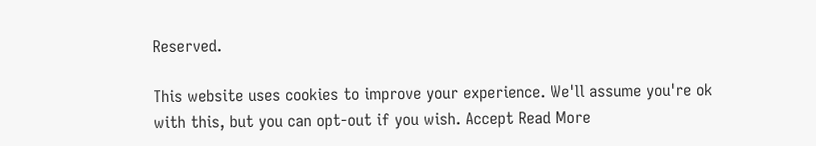Reserved.

This website uses cookies to improve your experience. We'll assume you're ok with this, but you can opt-out if you wish. Accept Read More